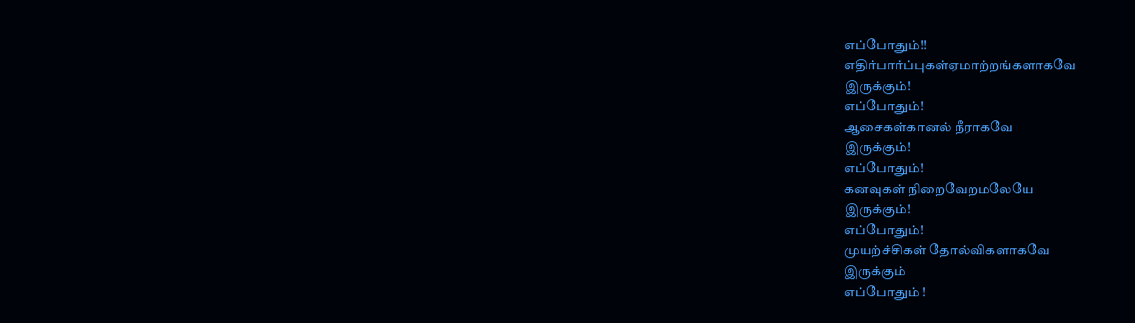எப்போதும்!!
எதிர்பார்ப்புகள்ஏமாற்றங்களாகவே
இருக்கும்!
எப்போதும்!
ஆசைகள்கானல் நீராகவே
இருக்கும்!
எப்போதும்!
கனவுகள் நிறைவேறமலேயே
இருக்கும்!
எப்போதும்!
முயற்ச்சிகள் தோல்விகளாகவே
இருக்கும்
எப்போதும் !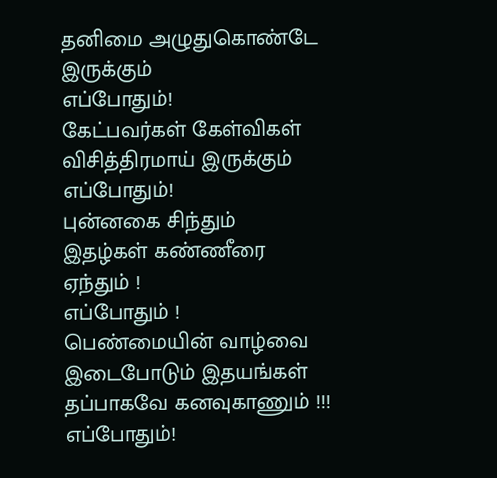தனிமை அழுதுகொண்டே
இருக்கும்
எப்போதும்!
கேட்பவர்கள் கேள்விகள்
விசித்திரமாய் இருக்கும்
எப்போதும்!
புன்னகை சிந்தும்
இதழ்கள் கண்ணீரை
ஏந்தும் !
எப்போதும் !
பெண்மையின் வாழ்வை
இடைபோடும் இதயங்கள்
தப்பாகவே கனவுகாணும் !!!
எப்போதும்!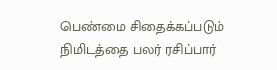பெண்மை சிதைக்கப்படும்
நிமிடத்தை பலர் ரசிப்பார்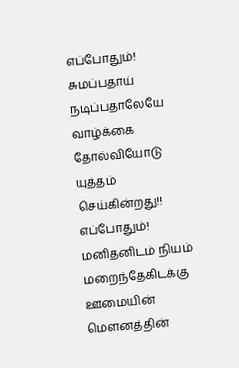எப்போதும்!
சுமப்பதாய் நடிப்பதாலேயே
வாழ்க்கை தோல்வியோடு
யுத்தம் செய்கின்றது!!
எப்போதும்!
மனிதனிடம் நியம்
மறைந்தேகிடக்கு
ஊமையின் மெளனத்தின்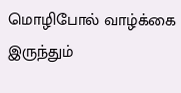மொழிபோல் வாழ்க்கை
இருந்தும்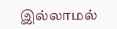இல்லாமல்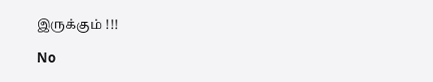இருக்கும் !!!

No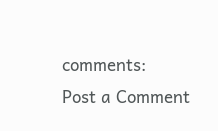comments:
Post a Comment